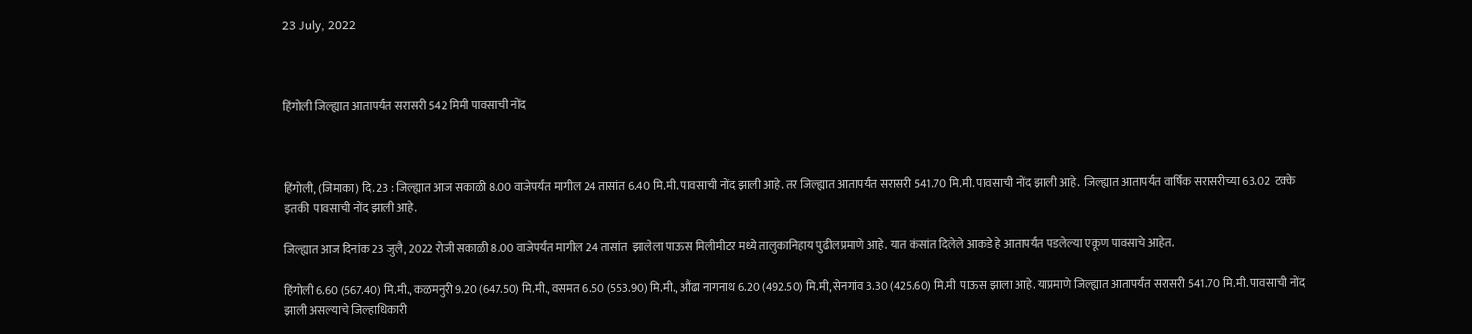23 July, 2022



हिंगोली जिल्ह्यात आतापर्यंत सरासरी 542 मिमी पावसाची नोंद



हिंगोली, (जिमाका) दि. 23 : जिल्ह्यात आज सकाळी 8.00 वाजेपर्यंत मागील 24 तासांत 6.40 मि.मी. पावसाची नोंद झाली आहे. तर जिल्ह्यात आतापर्यंत सरासरी 541.70 मि.मी. पावसाची नोंद झाली आहे.  जिल्ह्यात आतापर्यंत वार्षिक सरासरीच्या 63.02  टक्के इतकी  पावसाची नोंद झाली आहे.

जिल्ह्यात आज दिनांक 23 जुलै, 2022 रोजी सकाळी 8.00 वाजेपर्यंत मागील 24 तासांत  झालेला पाऊस मिलीमीटर मध्ये तालुकानिहाय पुढीलप्रमाणे आहे. यात कंसांत दिलेले आकडे हे आतापर्यंत पडलेल्या एकूण पावसाचे आहेत.

हिंगोली 6.60 (567.40) मि.मी., कळमनुरी 9.20 (647.50) मि.मी., वसमत 6.50 (553.90) मि.मी., औंढा नागनाथ 6.20 (492.50) मि.मी, सेनगांव 3.30 (425.60) मि.मी  पाऊस झाला आहे. याप्रमाणे जिल्ह्यात आतापर्यंत सरासरी 541.70 मि.मी. पावसाची नोंद झाली असल्याचे जिल्हाधिकारी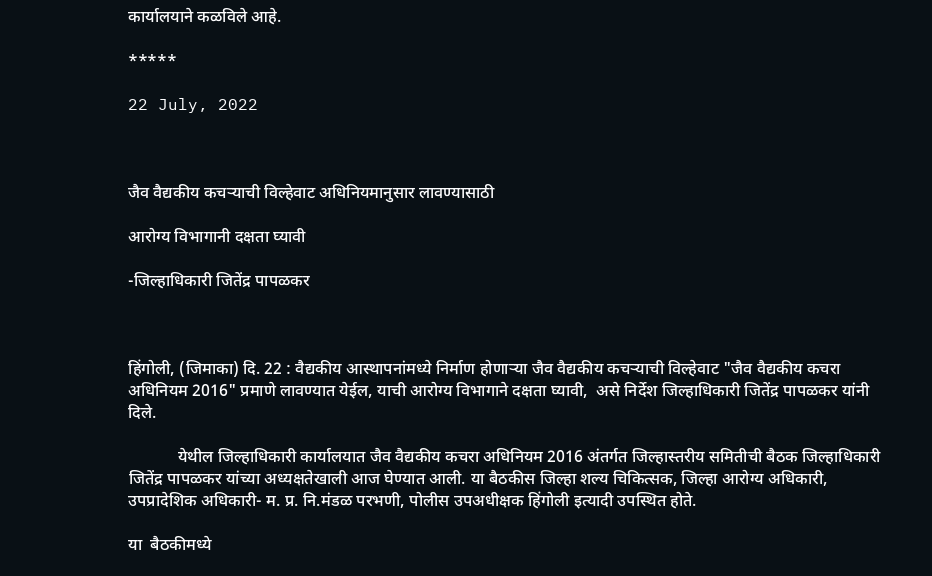कार्यालयाने कळविले आहे.

*****

22 July, 2022



जैव वैद्यकीय कचऱ्याची विल्हेवाट अधिनियमानुसार लावण्यासाठी

आरोग्य विभागानी दक्षता घ्यावी

-जिल्हाधिकारी जितेंद्र पापळकर



हिंगोली, (जिमाका) दि. 22 : वैद्यकीय आस्थापनांमध्ये निर्माण होणाऱ्या जैव वैद्यकीय कचऱ्याची विल्हेवाट "जैव वैद्यकीय कचरा अधिनियम 2016" प्रमाणे लावण्यात येईल, याची आरोग्य विभागाने दक्षता घ्यावी,  असे निर्देश जिल्हाधिकारी जितेंद्र पापळकर यांनी दिले.

            येथील जिल्हाधिकारी कार्यालयात जैव वैद्यकीय कचरा अधिनियम 2016 अंतर्गत जिल्हास्तरीय समितीची बैठक जिल्हाधिकारी  जितेंद्र पापळकर यांच्या अध्यक्षतेखाली आज घेण्यात आली. या बैठकीस जिल्हा शल्य चिकित्सक, जिल्हा आरोग्य अधिकारी, उपप्रादेशिक अधिकारी- म. प्र. नि.मंडळ परभणी, पोलीस उपअधीक्षक हिंगोली इत्यादी उपस्थित होते.

या  बैठकीमध्ये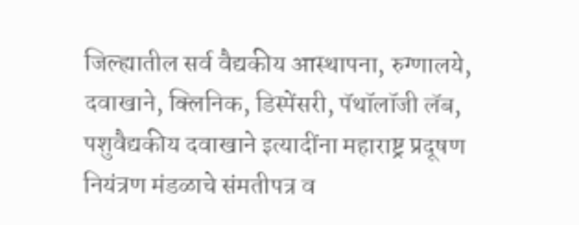जिल्ह्यातील सर्व वैद्यकीय आस्थापना, रुग्णालये, दवाखाने, क्लिनिक, डिस्पेंसरी, पॅथॉलॉजी लॅब, पशुवैद्यकीय दवाखाने इत्यादींना महाराष्ट्र प्रदूषण नियंत्रण मंडळाचे संमतीपत्र व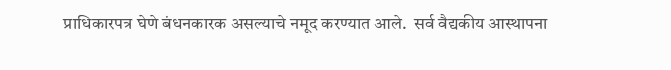प्राधिकारपत्र घेणे बंधनकारक असल्याचे नमूद करण्यात आले.  सर्व वैद्यकीय आस्थापना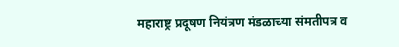महाराष्ट्र प्रदूषण नियंत्रण मंडळाच्या संमतीपत्र व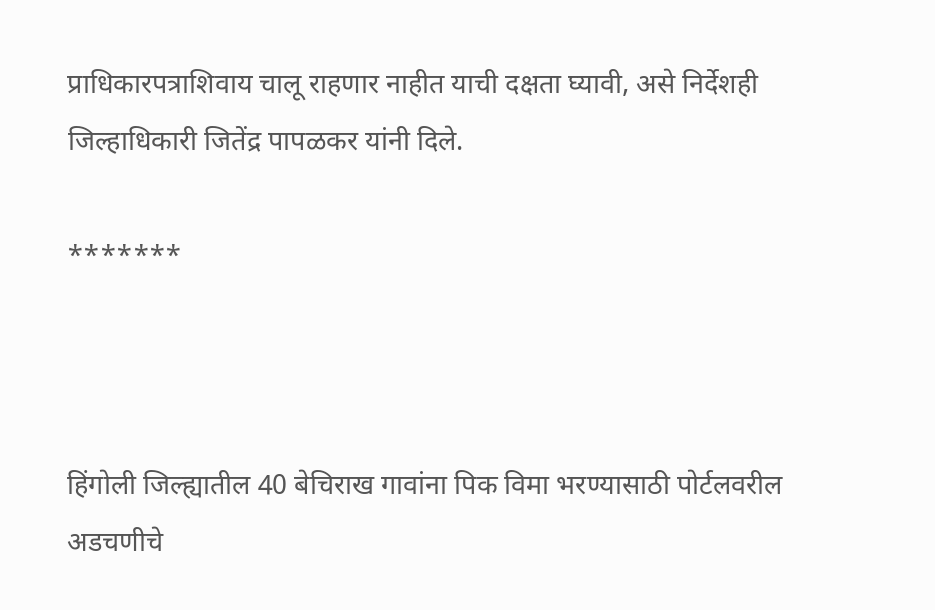प्राधिकारपत्राशिवाय चालू राहणार नाहीत याची दक्षता घ्यावी, असे निर्देशही जिल्हाधिकारी जितेंद्र पापळकर यांनी दिले.

*******



हिंगोली जिल्ह्यातील 40 बेचिराख गावांना पिक विमा भरण्यासाठी पोर्टलवरील अडचणीचे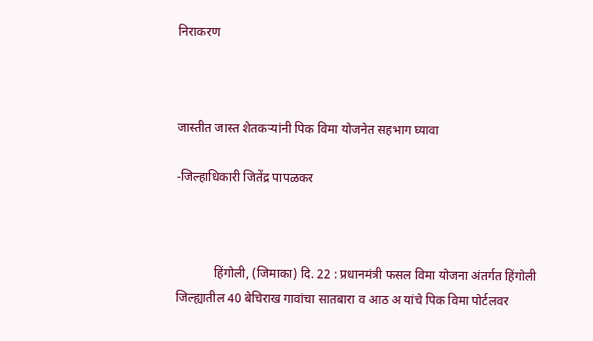निराकरण



जास्तीत जास्त शेतकऱ्यांनी पिक विमा योजनेत सहभाग घ्यावा

-जिल्हाधिकारी जितेंद्र पापळकर



            हिंगोली, (जिमाका) दि. 22 : प्रधानमंत्री फसल विमा योजना अंतर्गत हिंगोली जिल्ह्यातील 40 बेचिराख गावांचा सातबारा व आठ अ यांचे पिक विमा पोर्टलवर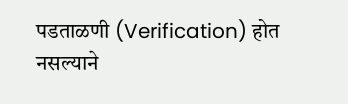पडताळणी (Verification) होत नसल्याने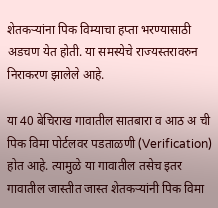शेतकऱ्यांना पिक विम्याचा हप्ता भरण्यासाठी अडचण येत होती. या समस्येचे राज्यस्तरावरुन निराकरण झालेले आहे.

या 40 बेचिराख गावातील सातबारा व आठ अ ची पिक विमा पोर्टलवर पडताळणी (Verification) होत आहे. त्यामुळे या गावातील तसेच इतर गावातील जास्तीत जास्त शेतकऱ्यांनी पिक विमा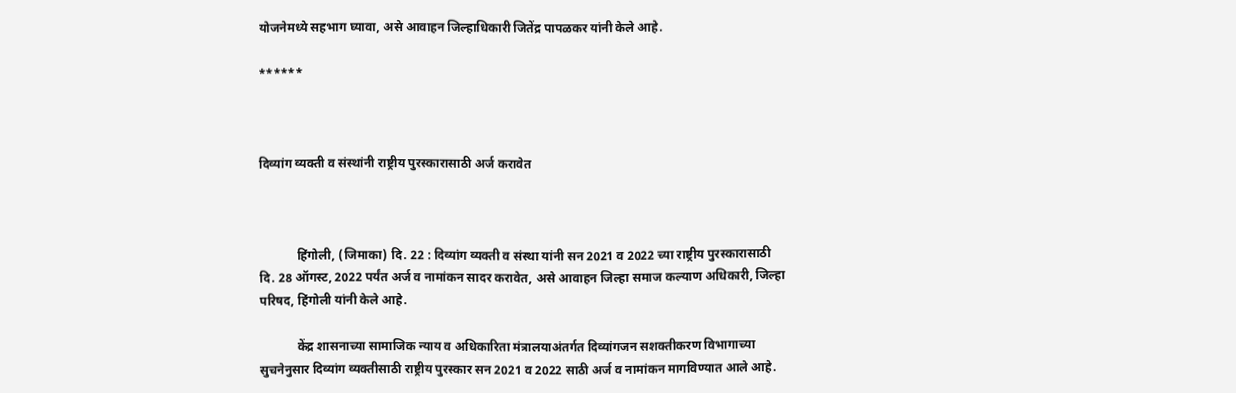योजनेमध्ये सहभाग घ्यावा, असे आवाहन जिल्हाधिकारी जितेंद्र पापळकर यांनी केले आहे.

******



दिव्यांग व्यक्ती व संस्थांनी राष्ट्रीय पुरस्कारासाठी अर्ज करावेत



            हिंगोली, (जिमाका) दि. 22 : दिव्यांग व्यक्ती व संस्था यांनी सन 2021 व 2022 च्या राष्ट्रीय पुरस्कारासाठी दि. 28 ऑगस्ट, 2022 पर्यंत अर्ज व नामांकन सादर करावेत, असे आवाहन जिल्हा समाज कल्याण अधिकारी, जिल्हा परिषद, हिंगोली यांनी केले आहे.

            केंद्र शासनाच्या सामाजिक न्याय व अधिकारिता मंत्रालयाअंतर्गत दिव्यांगजन सशक्तीकरण विभागाच्या सुचनेनुसार दिव्यांग व्यक्तीसाठी राष्ट्रीय पुरस्कार सन 2021 व 2022 साठी अर्ज व नामांकन मागविण्यात आले आहे.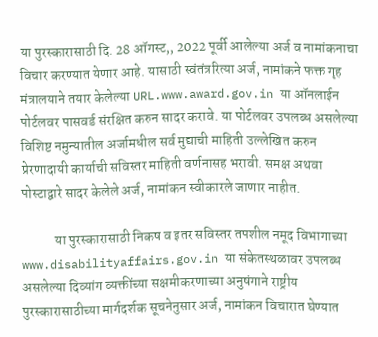या पुरस्कारासाठी दि. 28 ऑगस्ट,, 2022 पूर्वी आलेल्या अर्ज व नामांकनाचा विचार करण्यात येणार आहे. यासाठी स्वंतंत्ररित्या अर्ज, नामांकने फक्त गृह मंत्रालयाने तयार केलेल्या URL.www.award.gov.in या ऑनलाईन पोर्टलवर पासवर्ड संरक्षित करुन सादर करावे. या पोर्टलवर उपलब्ध असलेल्या विशिष्ट नमुन्यातील अर्जामधील सर्व मुद्याची माहिती उल्लेखित करुन प्रेरणादायी कार्याची सविस्तर माहिती वर्णनासह भरावी. समक्ष अथवा पोस्टाद्वारे सादर केलेले अर्ज, नामांकन स्वीकारले जाणार नाहीत.

            या पुरस्कारासाठी निकष व इतर सविस्तर तपशील नमूद विभागाच्या www.disabilityaffairs.gov.in या संकेतस्थळावर उपलब्ध असलेल्या दिव्यांग व्यक्तींच्या सक्षमीकरणाच्या अनुषंगाने राष्ट्रीय पुरस्कारासाठीच्या मार्गदर्शक सूचनेनुसार अर्ज, नामांकन विचारात घेण्यात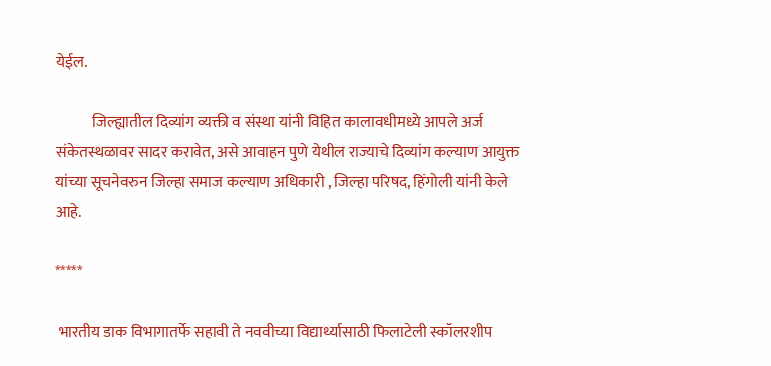येईल.

            जिल्ह्यातील दिव्यांग व्यक्ती व संस्था यांनी विहित कालावधीमध्ये आपले अर्ज संकेतस्थळावर सादर करावेत, असे आवाहन पुणे येथील राज्याचे दिव्यांग कल्याण आयुक्त यांच्या सूचनेवरुन जिल्हा समाज कल्याण अधिकारी , जिल्हा परिषद, हिंगोली यांनी केले आहे.

*****

 भारतीय डाक विभागातर्फे सहावी ते नववीच्या विद्यार्थ्यासाठी फिलाटेली स्कॉलरशीप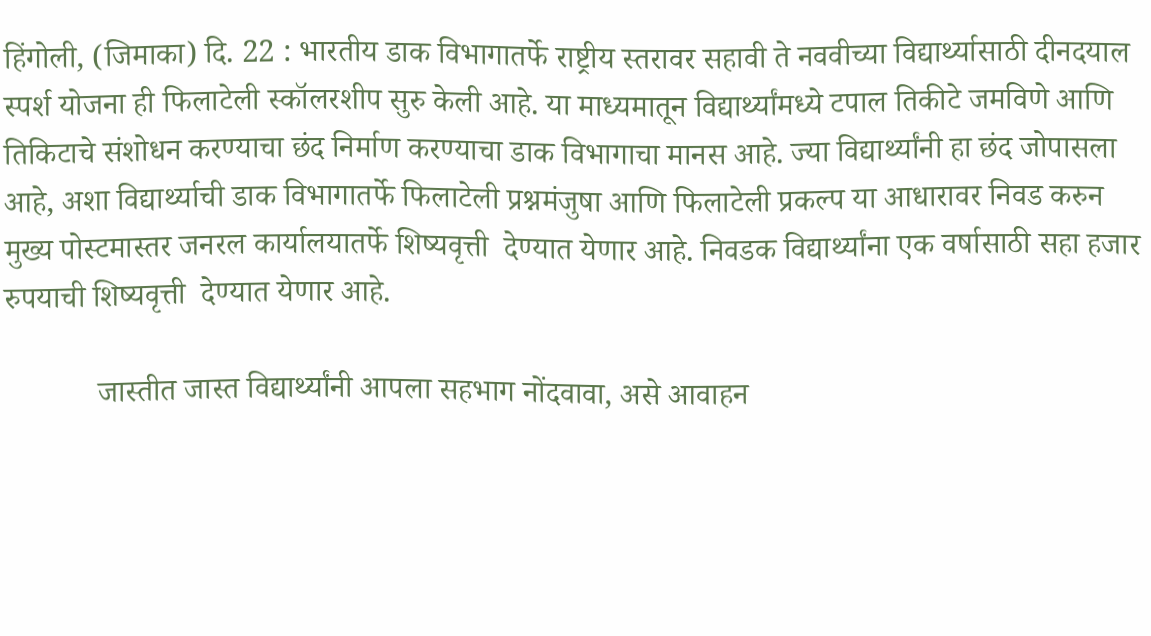हिंगोली, (जिमाका) दि. 22 : भारतीय डाक विभागातर्फे राष्ट्रीय स्तरावर सहावी ते नववीच्या विद्यार्थ्यासाठी दीनदयाल स्पर्श योजना ही फिलाटेली स्कॉलरशीप सुरु केली आहे. या माध्यमातून विद्यार्थ्यांमध्ये टपाल तिकीटे जमविणे आणि तिकिटाचे संशोधन करण्याचा छंद निर्माण करण्याचा डाक विभागाचा मानस आहे. ज्या विद्यार्थ्यांनी हा छंद जोपासला आहे, अशा विद्यार्थ्याची डाक विभागातर्फे फिलाटेली प्रश्नमंजुषा आणि फिलाटेली प्रकल्प या आधारावर निवड करुन मुख्य पोस्टमास्तर जनरल कार्यालयातर्फे शिष्यवृत्ती  देण्यात येणार आहे. निवडक विद्यार्थ्यांना एक वर्षासाठी सहा हजार रुपयाची शिष्यवृत्ती  देण्यात येणार आहे.

            जास्तीत जास्त विद्यार्थ्यांनी आपला सहभाग नोंदवावा, असे आवाहन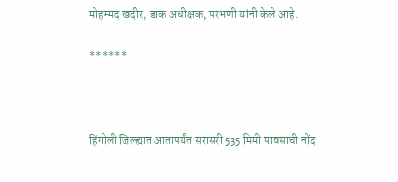मोहम्मद खदीर, डाक अधीक्षक, परभणी यांनी केले आहे.

******



हिंगोली जिल्ह्यात आतापर्यंत सरासरी 535 मिमी पावसाची नोंद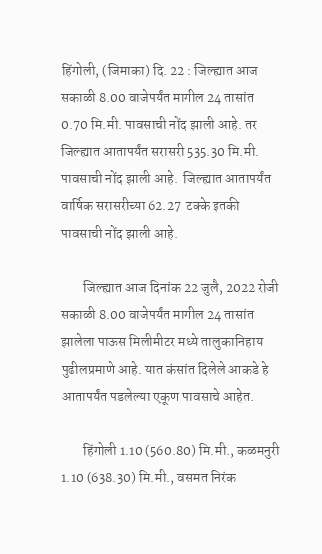हिंगोली, (जिमाका) दि. 22 : जिल्ह्यात आज सकाळी 8.00 वाजेपर्यंत मागील 24 तासांत 0.70 मि.मी. पावसाची नोंद झाली आहे. तर जिल्ह्यात आतापर्यंत सरासरी 535.30 मि.मी. पावसाची नोंद झाली आहे.  जिल्ह्यात आतापर्यंत वार्षिक सरासरीच्या 62.27  टक्के इतकी  पावसाची नोंद झाली आहे.

        जिल्ह्यात आज दिनांक 22 जुलै, 2022 रोजी सकाळी 8.00 वाजेपर्यंत मागील 24 तासांत  झालेला पाऊस मिलीमीटर मध्ये तालुकानिहाय पुढीलप्रमाणे आहे. यात कंसांत दिलेले आकडे हे आतापर्यंत पडलेल्या एकूण पावसाचे आहेत.

        हिंगोली 1.10 (560.80) मि.मी., कळमनुरी 1.10 (638.30) मि.मी., वसमत निरंक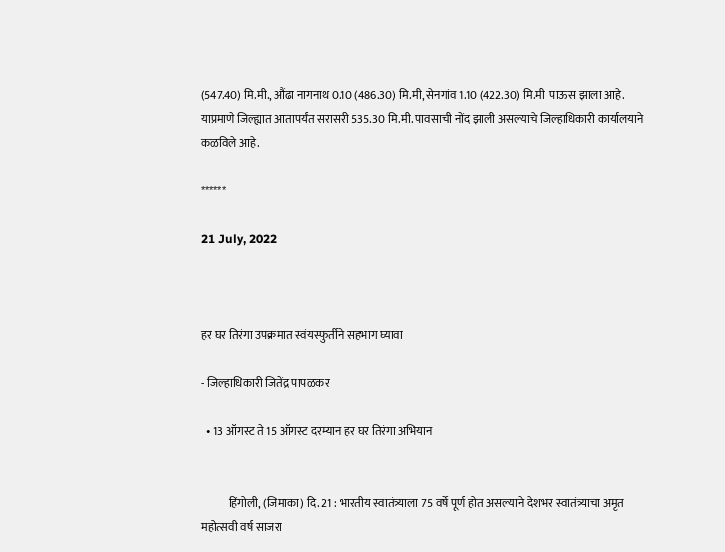(547.40) मि.मी., औंढा नागनाथ 0.10 (486.30) मि.मी, सेनगांव 1.10 (422.30) मि.मी  पाऊस झाला आहे. याप्रमाणे जिल्ह्यात आतापर्यंत सरासरी 535.30 मि.मी. पावसाची नोंद झाली असल्याचे जिल्हाधिकारी कार्यालयाने कळविले आहे.

******

21 July, 2022



हर घर तिरंगा उपक्रमात स्वंयस्फुर्तीने सहभाग घ्यावा

- जिल्हाधिकारी जितेंद्र पापळकर

  • 13 ऑगस्ट ते 15 ऑगस्ट दरम्यान हर घर तिरंगा अभियान


            हिंगोली, (जिमाका) दि. 21 : भारतीय स्वातंत्र्याला 75 वर्षे पूर्ण होत असल्याने देशभर स्वातंत्र्याचा अमृत महोत्सवी वर्ष साजरा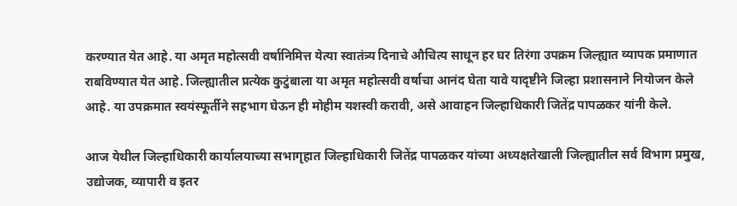करण्यात येत आहे. या अमृत महोत्सवी वर्षानिमित्त येत्या स्वातंत्र्य दिनाचे औचित्य साधून हर घर तिरंगा उपक्रम जिल्ह्यात व्यापक प्रमाणात राबविण्यात येत आहे. जिल्ह्यातील प्रत्येक कुटुंबाला या अमृत महोत्सवी वर्षाचा आनंद घेता यावे यादृष्टीने जिल्हा प्रशासनाने नियोजन केले आहे. या उपक्रमात स्वयंस्फूर्तीने सहभाग घेऊन ही मोहीम यशस्वी करावी, असे आवाहन जिल्हाधिकारी जितेंद्र पापळकर यांनी केले.

आज येथील जिल्हाधिकारी कार्यालयाच्या सभागृहात जिल्हाधिकारी जितेंद्र पापळकर यांच्या अध्यक्षतेखाली जिल्ह्यातील सर्व विभाग प्रमुख, उद्योजक, व्यापारी व इतर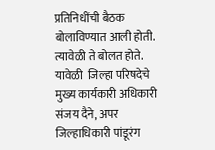प्रतिनिधींची बैठक बोलाविण्यात आली होती. त्यावेळी ते बोलत होते. यावेळी  जिल्हा परिषदेचे मुख्य कार्यकारी अधिकारी संजय दैने, अपर जिल्हाधिकारी पांडूरंग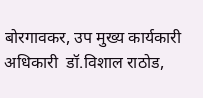बोरगावकर, उप मुख्य कार्यकारी अधिकारी  डॉ.विशाल राठोड,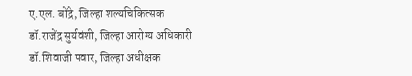ए.एल. बोंद्रे, जिल्हा शल्यचिकित्सक डॉ.राजेंद्र सुर्यवंशी, जिल्हा आरोग्य अधिकारी डॉ.शिवाजी पवार, जिल्हा अधीक्षक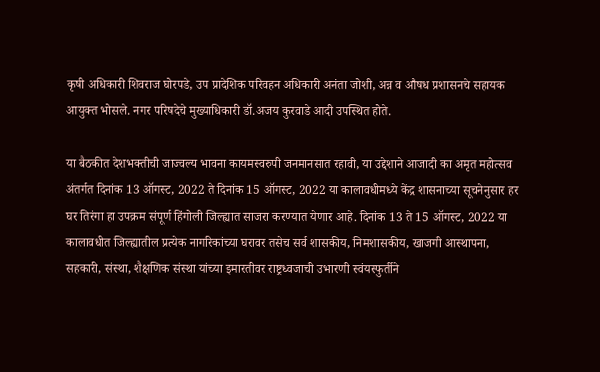कृषी अधिकारी शिवराज घोरपडे, उप प्रादेशिक परिवहन अधिकारी अनंता जोशी, अन्न व औषध प्रशासनचे सहायक आयुक्त भोसले. नगर परिषदेचे मुख्याधिकारी डॉ.अजय कुरवाडे आदी उपस्थित होते.

या बैठकीत देशभक्तीची जाज्वल्य भावना कायमस्वरुपी जनमानसात रहावी, या उद्देशाने आजादी का अमृत महोत्सव अंतर्गत दिनांक 13 ऑगस्ट, 2022 ते दिनांक 15 ऑगस्ट, 2022 या कालावधीमध्ये केंद्र शासनाच्या सूचनेनुसार हर घर तिरंगा हा उपक्रम संपूर्ण हिंगोली जिल्ह्यात साजरा करण्यात येणार आहे. दिनांक 13 ते 15 ऑगस्ट, 2022 या कालावधीत जिल्ह्यातील प्रत्येक नागरिकांच्या घरावर तसेच सर्व शासकीय, निमशासकीय, खाजगी आस्थापना, सहकारी, संस्था, शैक्षणिक संस्था यांच्या इमारतीवर राष्ट्रध्वजाची उभारणी स्वंयस्फुर्तीने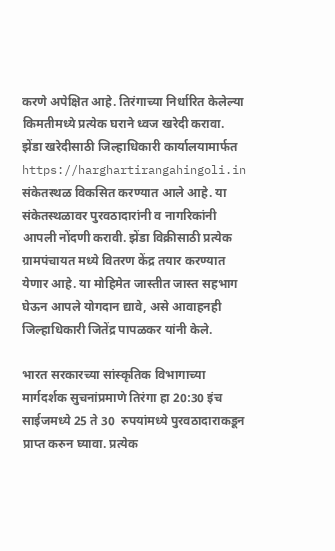करणे अपेक्षित आहे. तिरंगाच्या निर्धारित केलेल्या किमतीमध्ये प्रत्येक घराने ध्वज खरेदी करावा. झेंडा खरेदीसाठी जिल्हाधिकारी कार्यालयामार्फत https://harghartirangahingoli.in  संकेतस्थळ विकसित करण्यात आले आहे. या संकेतस्थळावर पुरवठादारांनी व नागरिकांनी आपली नोंदणी करावी. झेंडा विक्रीसाठी प्रत्येक ग्रामपंचायत मध्ये वितरण केंद्र तयार करण्यात येणार आहे. या मोहिमेत जास्तीत जास्त सहभाग घेऊन आपले योगदान द्यावे, असे आवाहनही  जिल्हाधिकारी जितेंद्र पापळकर यांनी केले.

भारत सरकारच्या सांस्कृतिक विभागाच्या मार्गदर्शक सुचनांप्रमाणे तिरंगा हा 20:30 इंच साईजमध्ये 25 ते 30  रुपयांमध्ये पुरवठादाराकडून प्राप्त करुन घ्यावा. प्रत्येक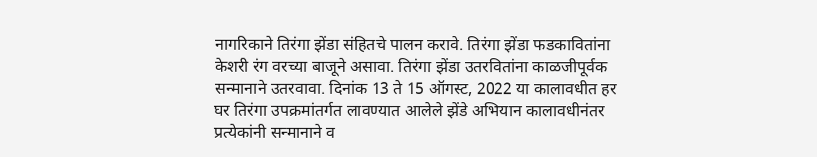नागरिकाने तिरंगा झेंडा संहितचे पालन करावे. तिरंगा झेंडा फडकावितांना केशरी रंग वरच्या बाजूने असावा. तिरंगा झेंडा उतरवितांना काळजीपूर्वक सन्मानाने उतरवावा. दिनांक 13 ते 15 ऑगस्ट, 2022 या कालावधीत हर घर तिरंगा उपक्रमांतर्गत लावण्यात आलेले झेंडे अभियान कालावधीनंतर प्रत्येकांनी सन्मानाने व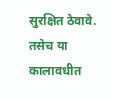सुरक्षित ठेवावे. तसेच या कालावधीत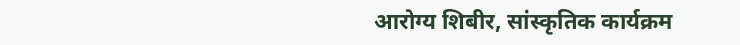आरोग्य शिबीर, सांस्कृतिक कार्यक्रम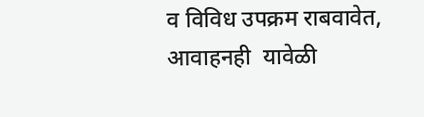व विविध उपक्रम राबवावेत, आवाहनही  यावेळी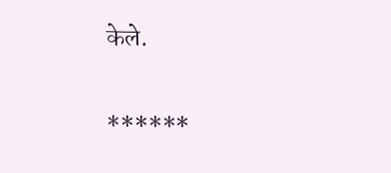केले.

******